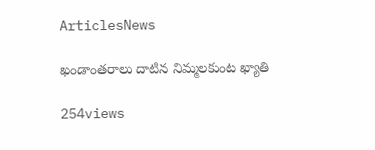ArticlesNews

ఖండాంతరాలు దాటిన నిమ్మలకుంట ఖ్యాతి

254views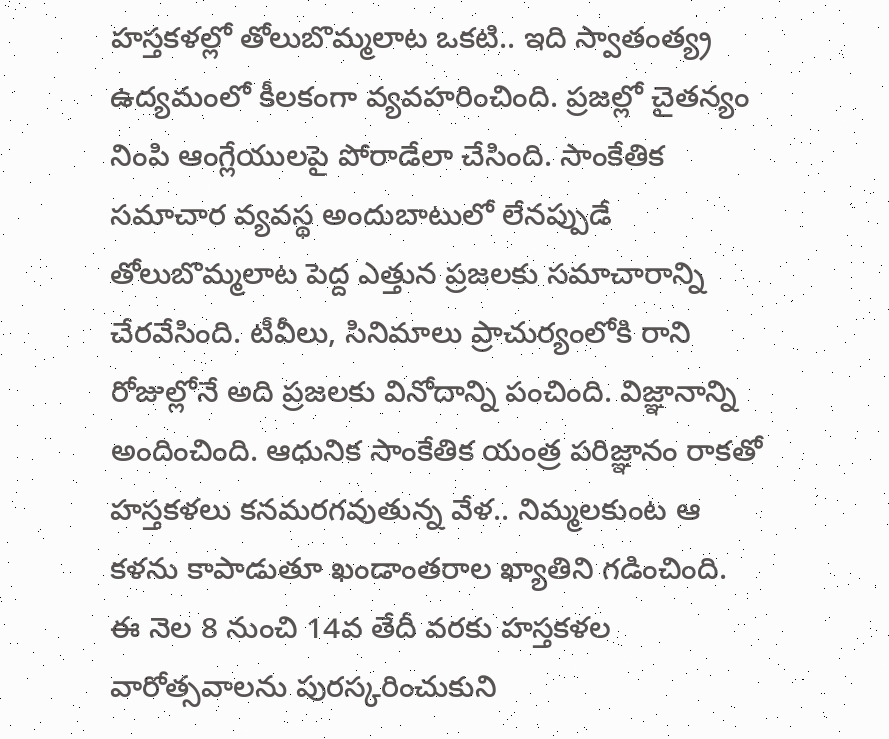హస్తకళల్లో తోలుబొమ్మలాట ఒకటి.. ఇది స్వాతంత్య్ర ఉద్యమంలో కీలకంగా వ్యవహరించింది. ప్రజల్లో చైతన్యం నింపి ఆంగ్లేయులపై పోరాడేలా చేసింది. సాంకేతిక సమాచార వ్యవస్థ అందుబాటులో లేనప్పుడే తోలుబొమ్మలాట పెద్ద ఎత్తున ప్రజలకు సమాచారాన్ని చేరవేసింది. టీవీలు, సినిమాలు ప్రాచుర్యంలోకి రాని రోజుల్లోనే అది ప్రజలకు వినోదాన్ని పంచింది. విజ్ఞానాన్ని అందించింది. ఆధునిక సాంకేతిక యంత్ర పరిజ్ఞానం రాకతో హస్తకళలు కనమరగవుతున్న వేళ.. నిమ్మలకుంట ఆ కళను కాపాడుతూ ఖండాంతరాల ఖ్యాతిని గడించింది. ఈ నెల 8 నుంచి 14వ తేదీ వరకు హస్తకళల వారోత్సవాలను పురస్కరించుకుని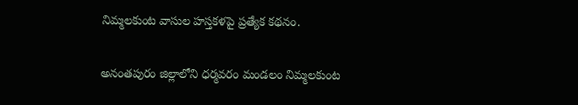నిమ్మలకుంట వాసుల హస్తకళపై ప్రత్యేక కథనం.

అనంతపురం జిల్లాలోని ధర్మవరం మండలం నిమ్మలకుంట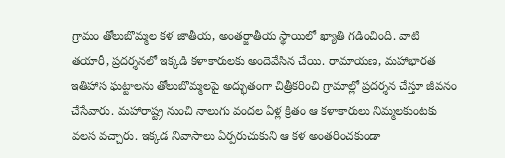గ్రామం తోలుబొమ్మల కళ జాతీయ, అంతర్జాతీయ స్థాయిలో ఖ్యాతి గడించింది. వాటి తయారీ, ప్రదర్శనలో ఇక్కడి కళాకారులకు అందెవేసిన చేయి. రామాయణ, మహాభారత ఇతిహాస ఘట్టాలను తోలుబొమ్మలపై అద్భుతంగా చిత్రీకరించి గ్రామాల్లో ప్రదర్శన చేస్తూ జీవనం చేసేవారు. మహారాష్ట్ర నుంచి నాలుగు వందల ఏళ్ల క్రితం ఆ కళాకారులు నిమ్మలకుంటకు వలస వచ్చారు. ఇక్కడ నివాసాలు ఏర్పరుచుకుని ఆ కళ అంతరించకుండా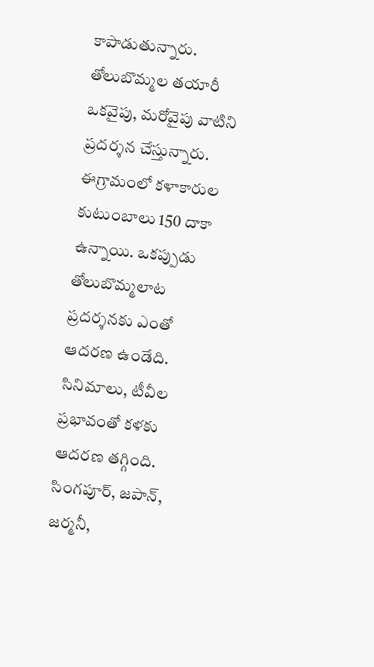కాపాడుతున్నారు. తోలుబొమ్మల తయారీ ఒకవైపు, మరోవైపు వాటిని ప్రదర్శన చేస్తున్నారు. ఈగ్రామంలో కళాకారుల కుటుంబాలు 150 దాకా ఉన్నాయి. ఒకప్పుడు తోలుబొమ్మలాట ప్రదర్శనకు ఎంతో ఆదరణ ఉండేది. సినిమాలు, టీవీల ప్రభావంతో కళకు ఆదరణ తగ్గింది. సింగపూర్, జపాన్, జర్మనీ,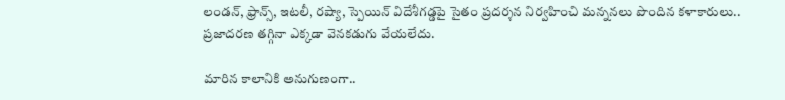లండన్, ఫ్రాన్స్, ఇటలీ, రష్యా, స్పెయిన్‌ విదేశీగడ్డపై సైతం ప్రదర్శన నిర్వహించి మన్ననలు పొందిన కళాకారులు.. ప్రజాదరణ తగ్గినా ఎక్కడా వెనకడుగు వేయలేదు.

మారిన కాలానికి అనుగుణంగా..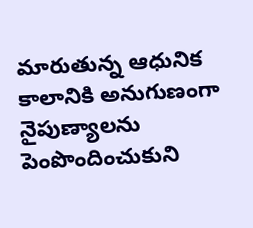మారుతున్న ఆధునిక కాలానికి అనుగుణంగా నైపుణ్యాలను పెంపొందించుకుని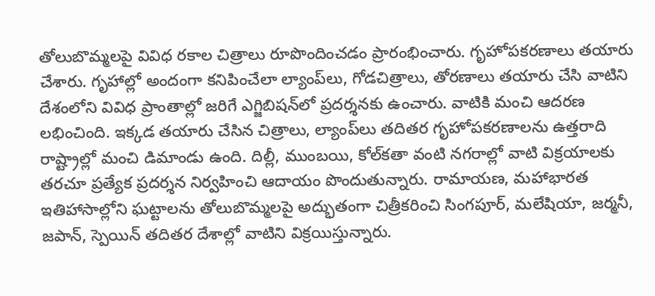తోలుబొమ్మలపై వివిధ రకాల చిత్రాలు రూపొందించడం ప్రారంభించారు. గృహోపకరణాలు తయారు చేశారు. గృహాల్లో అందంగా కనిపించేలా ల్యాంప్‌లు, గోడచిత్రాలు, తోరణాలు తయారు చేసి వాటిని దేశంలోని వివిధ ప్రాంతాల్లో జరిగే ఎగ్జిబిషన్‌లో ప్రదర్శనకు ఉంచారు. వాటికి మంచి ఆదరణ లభించింది. ఇక్కడ తయారు చేసిన చిత్రాలు, ల్యాంప్‌లు తదితర గృహోపకరణాలను ఉత్తరాది రాష్ట్రాల్లో మంచి డిమాండు ఉంది. దిల్లీ, ముంబయి, కోల్‌కతా వంటి నగరాల్లో వాటి విక్రయాలకు తరచూ ప్రత్యేక ప్రదర్శన నిర్వహించి ఆదాయం పొందుతున్నారు. రామాయణ, మహాభారత ఇతిహాసాల్లోని ఘట్టాలను తోలుబొమ్మలపై అద్భుతంగా చిత్రీకరించి సింగపూర్, మలేషియా, జర్మనీ, జపాన్, స్పెయిన్‌ తదితర దేశాల్లో వాటిని విక్రయిస్తున్నారు.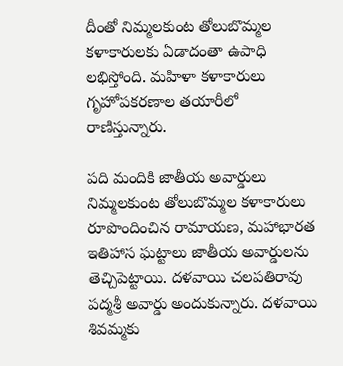దీంతో నిమ్మలకుంట తోలుబొమ్మల కళాకారులకు ఏడాదంతా ఉపాధి లభిస్తోంది. మహిళా కళాకారులు గృహోపకరణాల తయారీలో రాణిస్తున్నారు.

పది మందికి జాతీయ అవార్డులు
నిమ్మలకుంట తోలుబొమ్మల కళాకారులు రూపొందించిన రామాయణ, మహాభారత ఇతిహాస ఘట్టాలు జాతీయ అవార్డులను తెచ్చిపెట్టాయి. దళవాయి చలపతిరావు పద్మశ్రీ అవార్డు అందుకున్నారు. దళవాయి శివమ్మకు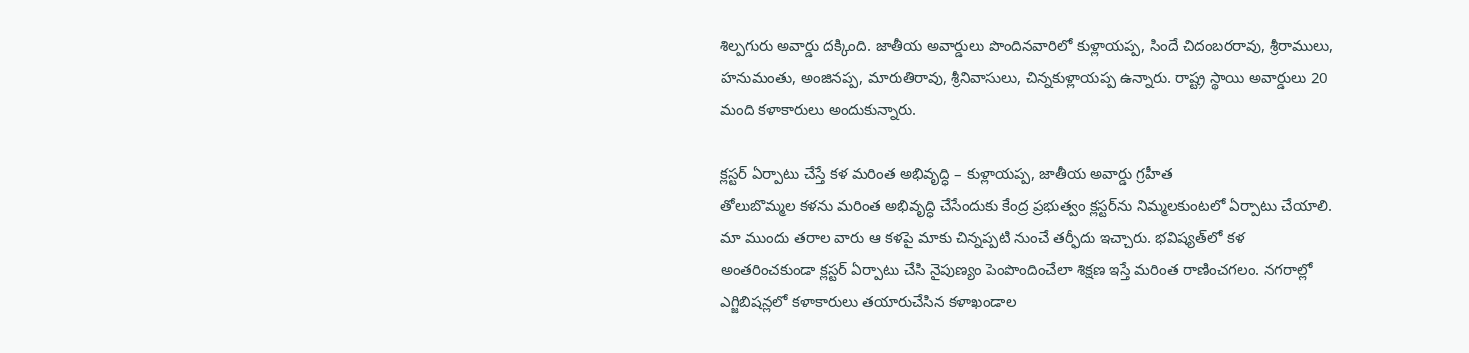శిల్పగురు అవార్డు దక్కింది. జాతీయ అవార్డులు పొందినవారిలో కుళ్లాయప్ప, సిందే చిదంబరరావు, శ్రీరాములు, హనుమంతు, అంజినప్ప, మారుతిరావు, శ్రీనివాసులు, చిన్నకుళ్లాయప్ప ఉన్నారు. రాష్ట్ర స్థాయి అవార్డులు 20 మంది కళాకారులు అందుకున్నారు.

క్లస్టర్‌ ఏర్పాటు చేస్తే కళ మరింత అభివృద్ధి – కుళ్లాయప్ప, జాతీయ అవార్డు గ్రహీత
తోలుబొమ్మల కళను మరింత అభివృద్ధి చేసేందుకు కేంద్ర ప్రభుత్వం క్లస్టర్‌ను నిమ్మలకుంటలో ఏర్పాటు చేయాలి. మా ముందు తరాల వారు ఆ కళపై మాకు చిన్నప్పటి నుంచే తర్ఫీదు ఇచ్చారు. భవిష్యత్‌లో కళ అంతరించకుండా క్లస్టర్‌ ఏర్పాటు చేసి నైపుణ్యం పెంపొందించేలా శిక్షణ ఇస్తే మరింత రాణించగలం. నగరాల్లో ఎగ్జిబిషన్లలో కళాకారులు తయారుచేసిన కళాఖండాల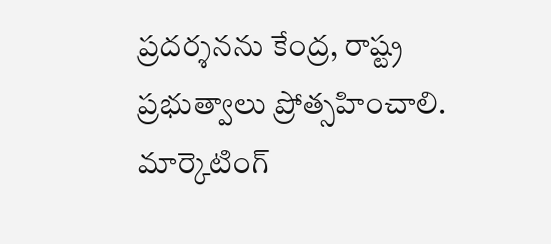ప్రదర్శనను కేంద్ర, రాష్ట్ర ప్రభుత్వాలు ప్రోత్సహించాలి. మార్కెటింగ్‌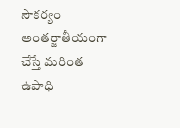సౌకర్యం అంతర్జాతీయంగా చేస్తే మరింత ఉపాధి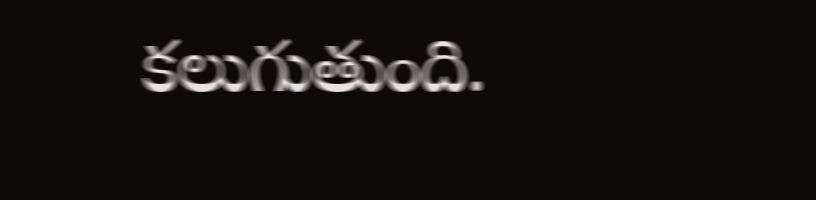కలుగుతుంది.